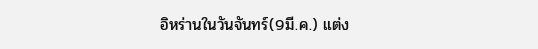อิหร่านในวันจันทร์(9มี.ค.) แต่ง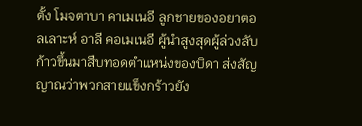ตั้ง โมจตาบา คาเมเนอี ลูกชายของอยาตอลเลาะห์ อาลี คอเมเนอี ผู้นำสูงสุดผู้ล่วงลับ ก้าวขึ้นมาสืบทอดตำแหน่งของบิดา ส่งสัญญาณว่าพวกสายแข็งกร้าวยัง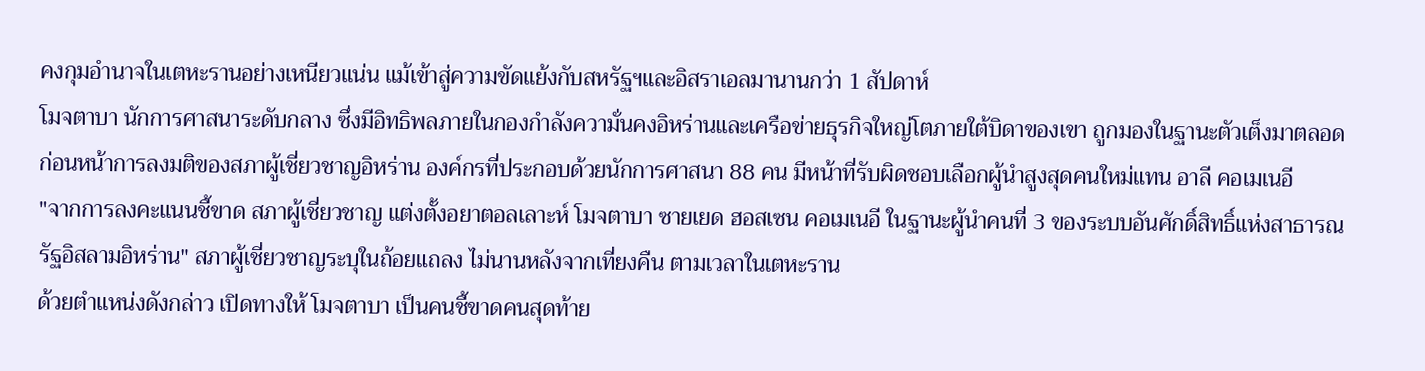คงกุมอำนาจในเตหะรานอย่างเหนียวแน่น แม้เข้าสู่ความขัดแย้งกับสหรัฐฯและอิสราเอลมานานกว่า 1 สัปดาห์
โมจตาบา นักการศาสนาระดับกลาง ซึ่งมีอิทธิพลภายในกองกำลังความั่นคงอิหร่านและเครือข่ายธุรกิจใหญ่โตภายใต้บิดาของเขา ถูกมองในฐานะตัวเต็งมาตลอด ก่อนหน้าการลงมติของสภาผู้เชี่ยวชาญอิหร่าน องค์กรที่ประกอบด้วยนักการศาสนา 88 คน มีหน้าที่รับผิดชอบเลือกผู้นำสูงสุดคนใหม่แทน อาลี คอเมเนอี
"จากการลงคะแนนชี้ขาด สภาผู้เชี่ยวชาญ แต่งตั้งอยาตอลเลาะห์ โมจตาบา ซายเยด ฮอสเซน คอเมเนอี ในฐานะผู้นำคนที่ 3 ของระบบอันศักดิ์สิทธิ์แห่งสาธารณรัฐอิสลามอิหร่าน" สภาผู้เชี่ยวชาญระบุในถ้อยแถลง ไม่นานหลังจากเที่ยงคืน ตามเวลาในเตหะราน
ด้วยตำแหน่งดังกล่าว เปิดทางให้ โมจตาบา เป็นคนชี้ขาดคนสุดท้าย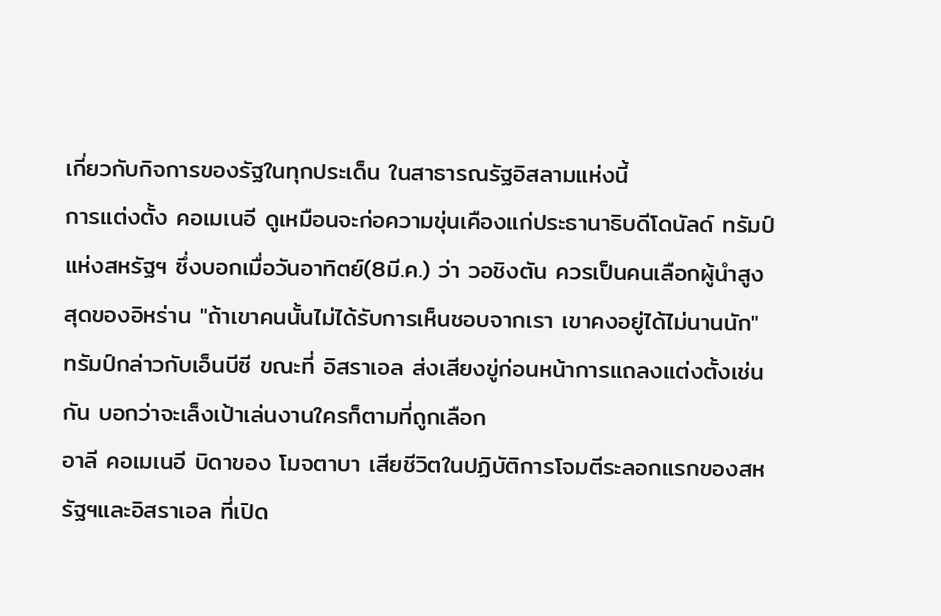เกี่ยวกับกิจการของรัฐในทุกประเด็น ในสาธารณรัฐอิสลามแห่งนี้
การแต่งตั้ง คอเมเนอี ดูเหมือนจะก่อความขุ่นเคืองแก่ประธานาธิบดีโดนัลด์ ทรัมป์ แห่งสหรัฐฯ ซึ่งบอกเมื่อวันอาทิตย์(8มี.ค.) ว่า วอชิงตัน ควรเป็นคนเลือกผู้นำสูงสุดของอิหร่าน "ถ้าเขาคนนั้นไม่ได้รับการเห็นชอบจากเรา เขาคงอยู่ได้ไม่นานนัก" ทรัมป์กล่าวกับเอ็นบีซี ขณะที่ อิสราเอล ส่งเสียงขู่ก่อนหน้าการแถลงแต่งตั้งเช่นกัน บอกว่าจะเล็งเป้าเล่นงานใครก็ตามที่ถูกเลือก
อาลี คอเมเนอี บิดาของ โมจตาบา เสียชีวิตในปฏิบัติการโจมตีระลอกแรกของสหรัฐฯและอิสราเอล ที่เปิด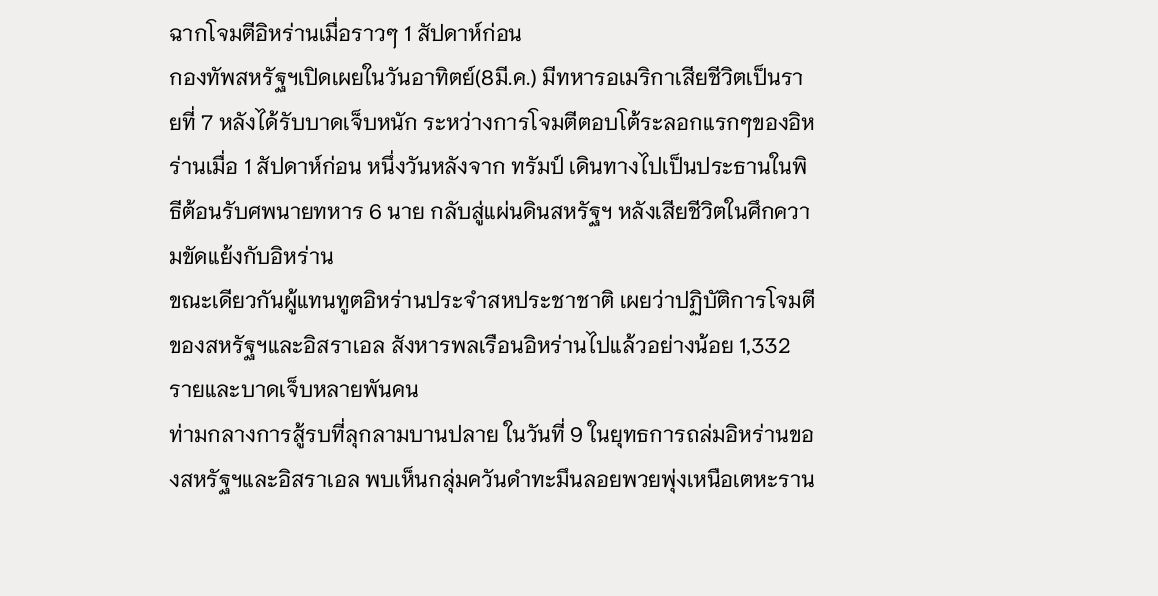ฉากโจมตีอิหร่านเมื่อราวๆ 1 สัปดาห์ก่อน
กองทัพสหรัฐฯเปิดเผยในวันอาทิตย์(8มี.ค.) มีทหารอเมริกาเสียชีวิตเป็นรายที่ 7 หลังได้รับบาดเจ็บหนัก ระหว่างการโจมตีตอบโต้ระลอกแรกๆของอิหร่านเมื่อ 1 สัปดาห์ก่อน หนึ่งวันหลังจาก ทรัมป์ เดินทางไปเป็นประธานในพิธีต้อนรับศพนายทหาร 6 นาย กลับสู่แผ่นดินสหรัฐฯ หลังเสียชีวิตในศึกความขัดแย้งกับอิหร่าน
ขณะเดียวกันผู้แทนทูตอิหร่านประจำสหประชาชาติ เผยว่าปฏิบัติการโจมตีของสหรัฐฯและอิสราเอล สังหารพลเรือนอิหร่านไปแล้วอย่างน้อย 1,332 รายและบาดเจ็บหลายพันคน
ท่ามกลางการสู้รบที่ลุกลามบานปลาย ในวันที่ 9 ในยุทธการถล่มอิหร่านของสหรัฐฯและอิสราเอล พบเห็นกลุ่มควันดำทะมึนลอยพวยพุ่งเหนือเตหะราน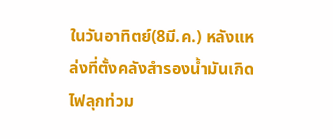ในวันอาทิตย์(8มี.ค.) หลังแหล่งที่ตั้งคลังสำรองน้ำมันเกิดไฟลุกท่วม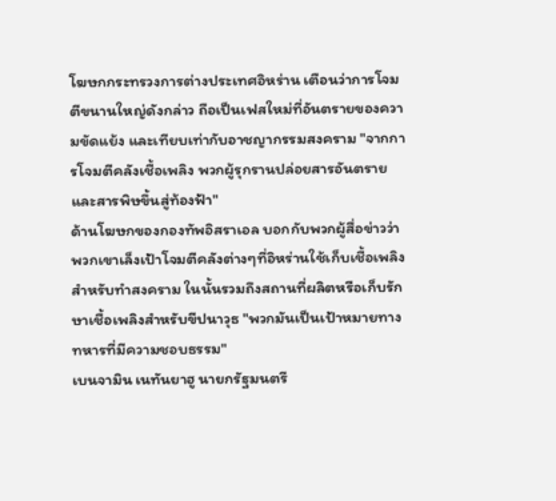โฆษกกระทรวงการต่างประเทศอิหร่าน เตือนว่าการโจมตีขนานใหญ่ดังกล่าว ถือเป็นเฟสใหม่ที่อันตรายของความขัดแย้ง และเทียบเท่ากับอาชญากรรมสงคราม "จากการโจมตีคลังเชื้อเพลิง พวกผู้รุกรานปล่อยสารอันตรายและสารพิษขึ้นสู่ท้องฟ้า"
ด้านโฆษกของกองทัพอิสราเอล บอกกับพวกผู้สื่อข่าวว่า พวกเขาเล็งเป้าโจมตีคลังต่างๆที่อิหร่านใช้เก็บเชื้อเพลิงสำหรับทำสงคราม ในนั้นรวมถึงสถานที่ผลิตหรือเก็บรักษาเชื้อเพลิงสำหรับขีปนาวุธ "พวกมันเป็นเป้าหมายทางทหารที่มีความชอบธรรม"
เบนจามิน เนทันยาฮู นายกรัฐมนตรี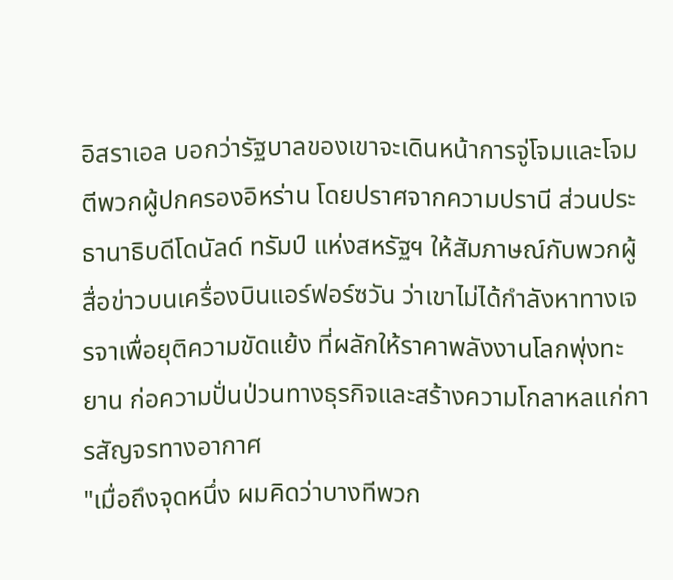อิสราเอล บอกว่ารัฐบาลของเขาจะเดินหน้าการจู่โจมและโจมตีพวกผู้ปกครองอิหร่าน โดยปราศจากความปรานี ส่วนประธานาธิบดีโดนัลด์ ทรัมป์ แห่งสหรัฐฯ ให้สัมภาษณ์กับพวกผู้สื่อข่าวบนเครื่องบินแอร์ฟอร์ซวัน ว่าเขาไม่ได้กำลังหาทางเจรจาเพื่อยุติความขัดแย้ง ที่ผลักให้ราคาพลังงานโลกพุ่งทะยาน ก่อความปั่นป่วนทางธุรกิจและสร้างความโกลาหลแก่การสัญจรทางอากาศ
"เมื่อถึงจุดหนึ่ง ผมคิดว่าบางทีพวก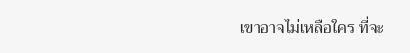เขาอาจไม่เหลือใคร ที่จะ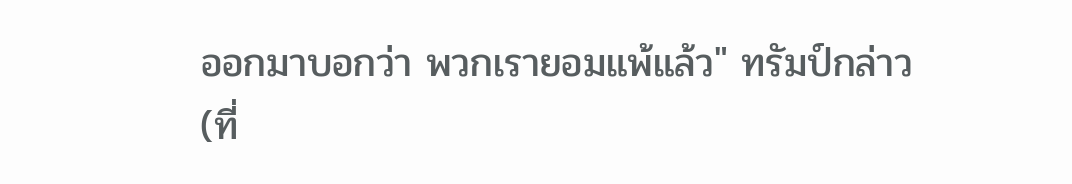ออกมาบอกว่า พวกเรายอมแพ้แล้ว" ทรัมป์กล่าว
(ที่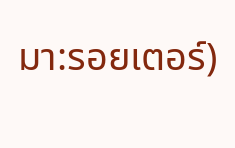มา:รอยเตอร์)